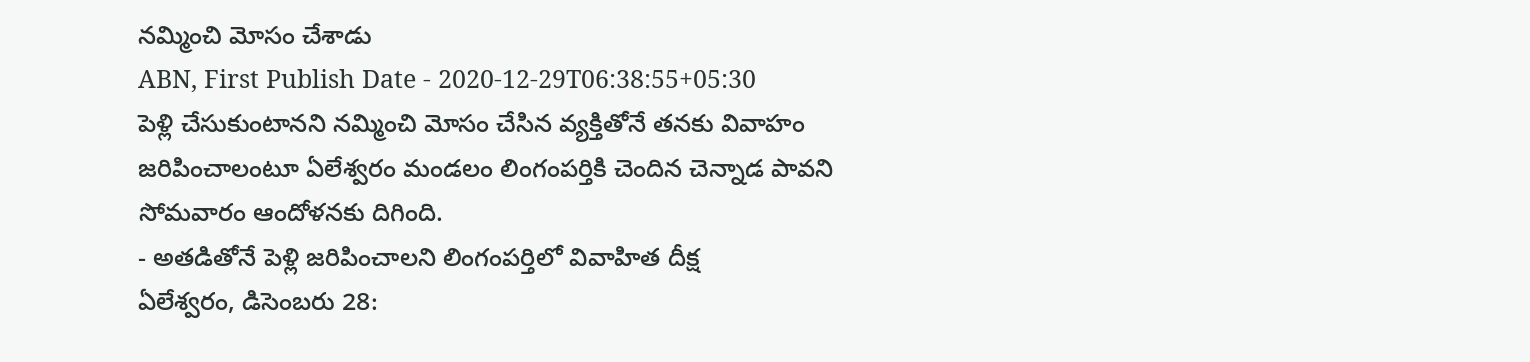నమ్మించి మోసం చేశాడు
ABN, First Publish Date - 2020-12-29T06:38:55+05:30
పెళ్లి చేసుకుంటానని నమ్మించి మోసం చేసిన వ్యక్తితోనే తనకు వివాహం జరిపించాలంటూ ఏలేశ్వరం మండలం లింగంపర్తికి చెందిన చెన్నాడ పావని సోమవారం ఆందోళనకు దిగింది.
- అతడితోనే పెళ్లి జరిపించాలని లింగంపర్తిలో వివాహిత దీక్ష
ఏలేశ్వరం, డిసెంబరు 28: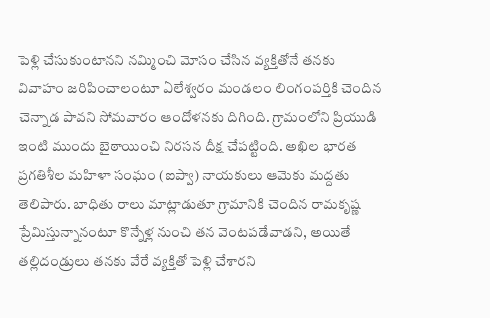పెళ్లి చేసుకుంటానని నమ్మించి మోసం చేసిన వ్యక్తితోనే తనకు వివాహం జరిపించాలంటూ ఏలేశ్వరం మండలం లింగంపర్తికి చెందిన చెన్నాడ పావని సోమవారం ఆందోళనకు దిగింది. గ్రామంలోని ప్రియుడి ఇంటి ముందు బైఠాయించి నిరసన దీక్ష చేపట్టింది. అఖిల భారత ప్రగతిశీల మహిళా సంఘం (ఐప్వా) నాయకులు ఆమెకు మద్దతు తెలిపారు. బాధితు రాలు మాట్లాడుతూ గ్రామానికి చెందిన రామకృష్ణ ప్రేమిస్తున్నానంటూ కొన్నేళ్ల నుంచి తన వెంటపడేవాడని, అయితే తల్లిదండ్రులు తనకు వేరే వ్యక్తితో పెళ్లి చేశారని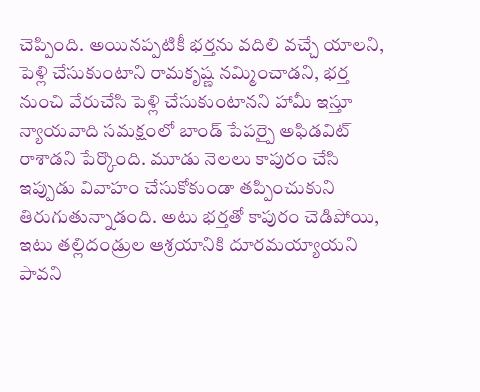చెప్పింది. అయినప్పటికీ భర్తను వదిలి వచ్చే యాలని, పెళ్లి చేసుకుంటాని రామకృష్ణ నమ్మించాడని, భర్త నుంచి వేరుచేసి పెళ్లి చేసుకుంటానని హామీ ఇస్తూ న్యాయవాది సమక్షంలో బాండ్ పేపర్పై అఫిడవిట్ రాశాడని పేర్కొంది. మూడు నెలలు కాపురం చేసి ఇప్పుడు వివాహం చేసుకోకుండా తప్పించుకుని తిరుగుతున్నాడంది. అటు భర్తతో కాపురం చెడిపోయి, ఇటు తల్లిదండ్రుల ఆశ్రయానికి దూరమయ్యాయని పావని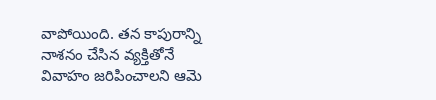వాపోయింది. తన కాపురాన్ని నాశనం చేసిన వ్యక్తితోనే వివాహం జరిపించాలని ఆమె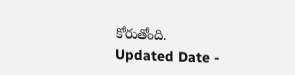కోరుతోంది.
Updated Date -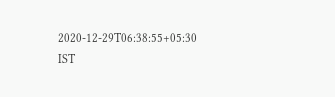2020-12-29T06:38:55+05:30 IST